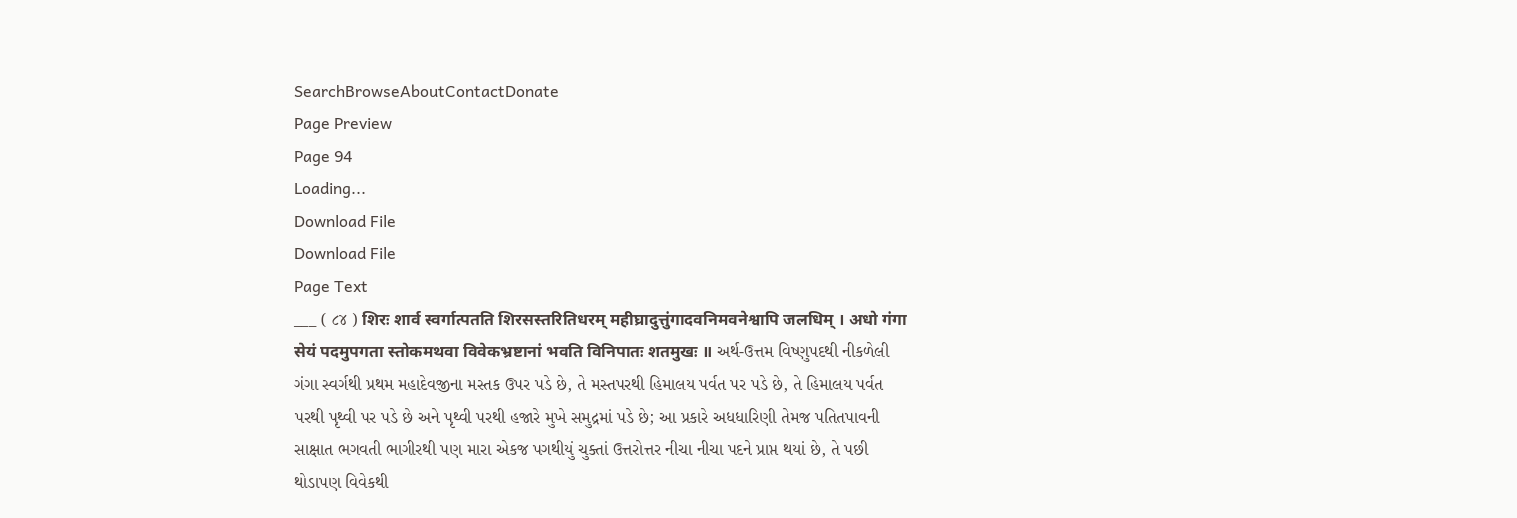SearchBrowseAboutContactDonate
Page Preview
Page 94
Loading...
Download File
Download File
Page Text
___ ( ૮૪ ) शिरः शार्व स्वर्गात्पतति शिरसस्तरितिधरम् महीघ्रादुत्तुंगादवनिमवनेश्वापि जलधिम् । अधो गंगा सेयं पदमुपगता स्तोकमथवा विवेकभ्रष्टानां भवति विनिपातः शतमुखः ॥ અર્થ-ઉત્તમ વિષ્ણુપદથી નીકળેલી ગંગા સ્વર્ગથી પ્રથમ મહાદેવજીના મસ્તક ઉપર પડે છે, તે મસ્તપરથી હિમાલય પર્વત પર પડે છે, તે હિમાલય પર્વત પરથી પૃથ્વી પર પડે છે અને પૃથ્વી પરથી હજારે મુખે સમુદ્રમાં પડે છે; આ પ્રકારે અધધારિણી તેમજ પતિતપાવની સાક્ષાત ભગવતી ભાગીરથી પણ મારા એકજ પગથીયું ચુક્તાં ઉત્તરોત્તર નીચા નીચા પદને પ્રાપ્ત થયાં છે, તે પછી થોડાપણ વિવેકથી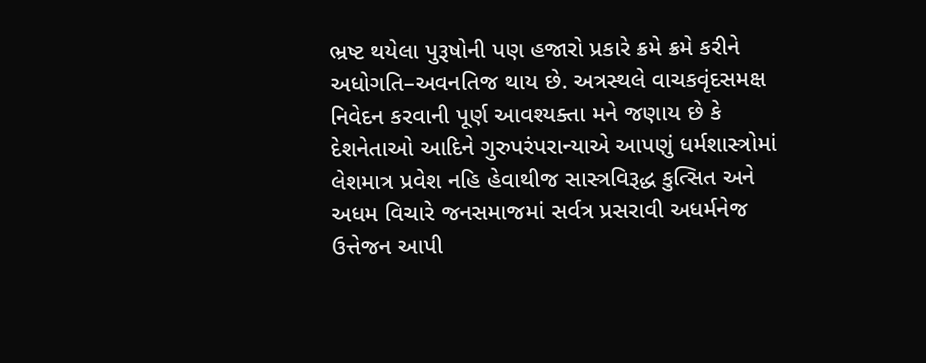ભ્રષ્ટ થયેલા પુરૂષોની પણ હજારો પ્રકારે ક્રમે ક્રમે કરીને અધોગતિ–અવનતિજ થાય છે. અત્રસ્થલે વાચકવૃંદસમક્ષ નિવેદન કરવાની પૂર્ણ આવશ્યક્તા મને જણાય છે કે દેશનેતાઓ આદિને ગુરુપરંપરાન્યાએ આપણું ધર્મશાસ્ત્રોમાં લેશમાત્ર પ્રવેશ નહિ હેવાથીજ સાસ્ત્રવિરૂદ્ધ કુત્સિત અને અધમ વિચારે જનસમાજમાં સર્વત્ર પ્રસરાવી અધર્મનેજ ઉત્તેજન આપી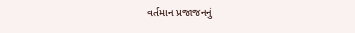વર્તમાન પ્રજાજનનું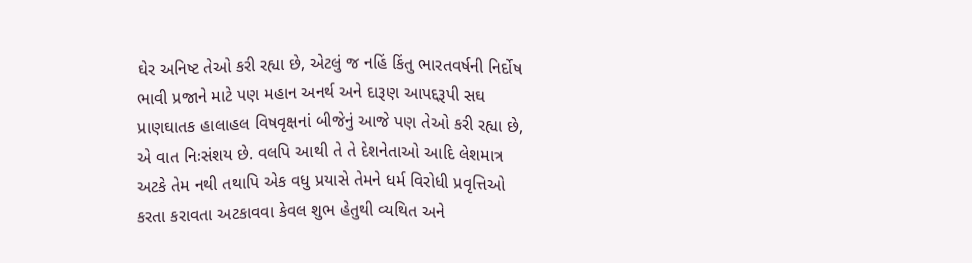ઘેર અનિષ્ટ તેઓ કરી રહ્યા છે, એટલું જ નહિં કિંતુ ભારતવર્ષની નિર્દોષ ભાવી પ્રજાને માટે પણ મહાન અનર્થ અને દારૂણ આપદ્દરૂપી સઘ પ્રાણઘાતક હાલાહલ વિષવૃક્ષનાં બીજેનું આજે પણ તેઓ કરી રહ્યા છે, એ વાત નિઃસંશય છે. વલપિ આથી તે તે દેશનેતાઓ આદિ લેશમાત્ર અટકે તેમ નથી તથાપિ એક વધુ પ્રયાસે તેમને ધર્મ વિરોધી પ્રવૃત્તિઓ કરતા કરાવતા અટકાવવા કેવલ શુભ હેતુથી વ્યથિત અને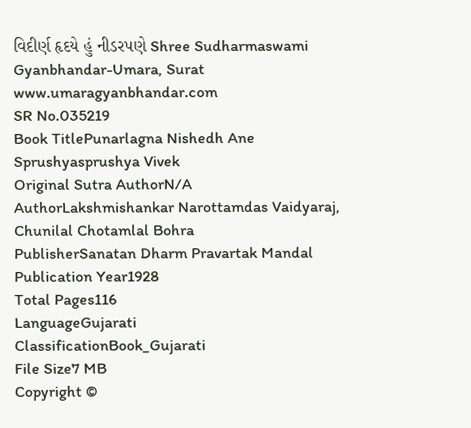વિદીર્ણ હૃદયે હું નીડરપણે Shree Sudharmaswami Gyanbhandar-Umara, Surat www.umaragyanbhandar.com
SR No.035219
Book TitlePunarlagna Nishedh Ane Sprushyasprushya Vivek
Original Sutra AuthorN/A
AuthorLakshmishankar Narottamdas Vaidyaraj, Chunilal Chotamlal Bohra
PublisherSanatan Dharm Pravartak Mandal
Publication Year1928
Total Pages116
LanguageGujarati
ClassificationBook_Gujarati
File Size7 MB
Copyright ©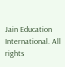Jain Education International. All rights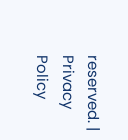reserved. | Privacy Policy